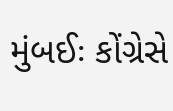મુંબઈઃ કોંગ્રેસે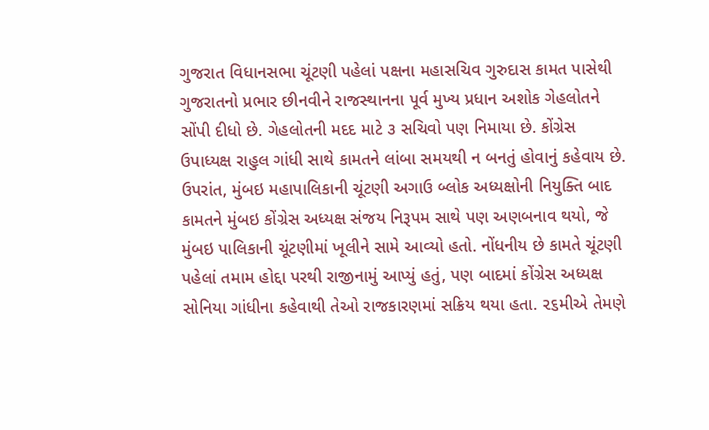ગુજરાત વિધાનસભા ચૂંટણી પહેલાં પક્ષના મહાસચિવ ગુરુદાસ કામત પાસેથી ગુજરાતનો પ્રભાર છીનવીને રાજસ્થાનના પૂર્વ મુખ્ય પ્રધાન અશોક ગેહલોતને સોંપી દીધો છે. ગેહલોતની મદદ માટે ૩ સચિવો પણ નિમાયા છે. કોંગ્રેસ ઉપાધ્યક્ષ રાહુલ ગાંધી સાથે કામતને લાંબા સમયથી ન બનતું હોવાનું કહેવાય છે. ઉપરાંત, મુંબઇ મહાપાલિકાની ચૂંટણી અગાઉ બ્લોક અધ્યક્ષોની નિયુક્તિ બાદ કામતને મુંબઇ કોંગ્રેસ અધ્યક્ષ સંજય નિરૂપમ સાથે પણ અણબનાવ થયો, જે મુંબઇ પાલિકાની ચૂંટણીમાં ખૂલીને સામે આવ્યો હતો. નોંધનીય છે કામતે ચૂંટણી પહેલાં તમામ હોદ્દા પરથી રાજીનામું આપ્યું હતું, પણ બાદમાં કોંગ્રેસ અધ્યક્ષ સોનિયા ગાંધીના કહેવાથી તેઓ રાજકારણમાં સક્રિય થયા હતા. ૨૬મીએ તેમણે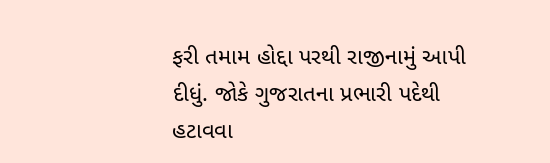ફરી તમામ હોદ્દા પરથી રાજીનામું આપી દીધું. જોકે ગુજરાતના પ્રભારી પદેથી હટાવવા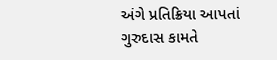અંગે પ્રતિક્રિયા આપતાં ગુરુદાસ કામતે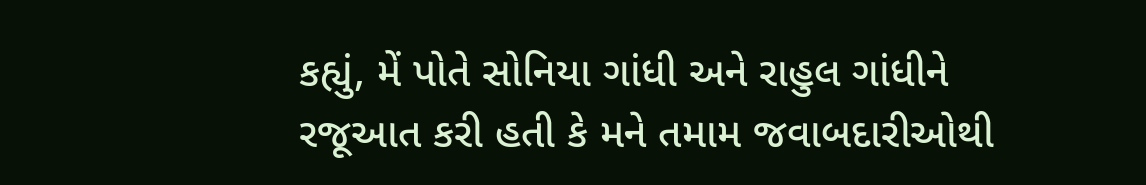કહ્યું, મેં પોતે સોનિયા ગાંધી અને રાહુલ ગાંધીને રજૂઆત કરી હતી કે મને તમામ જવાબદારીઓથી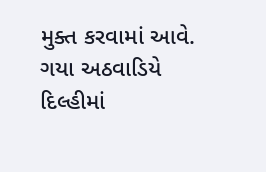મુક્ત કરવામાં આવે. ગયા અઠવાડિયે દિલ્હીમાં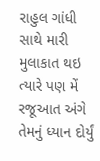રાહુલ ગાંધી સાથે મારી મુલાકાત થઇ ત્યારે પણ મેં રજૂઆત અંગે તેમનું ધ્યાન દોર્યું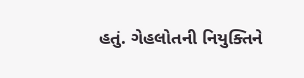હતું. ગેહલોતની નિયુક્તિને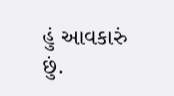હું આવકારું છું.